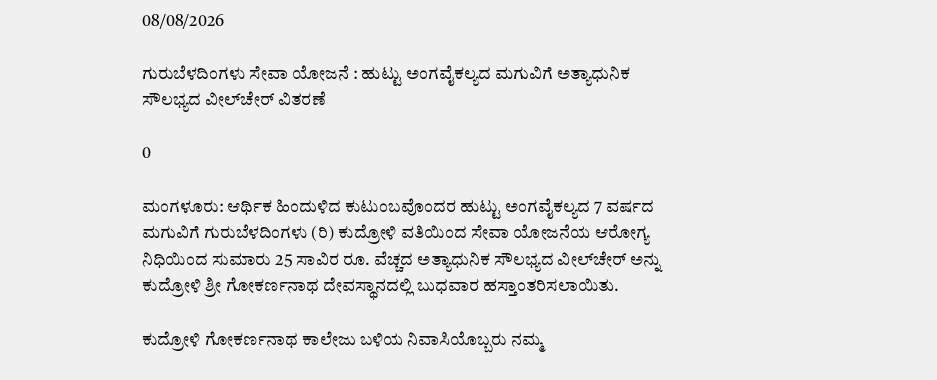08/08/2026

ಗುರುಬೆಳದಿಂಗಳು ಸೇವಾ ಯೋಜನೆ : ಹುಟ್ಟು ಅಂಗವೈಕಲ್ಯದ ಮಗುವಿಗೆ ಅತ್ಯಾಧುನಿಕ ಸೌಲಭ್ಯದ ವೀಲ್‌ಚೇರ್ ವಿತರಣೆ

0

ಮಂಗಳೂರು: ಆರ್ಥಿಕ ಹಿಂದುಳಿದ ಕುಟುಂಬವೊಂದರ ಹುಟ್ಟು ಅಂಗವೈಕಲ್ಯದ 7 ವರ್ಷದ ಮಗುವಿಗೆ ಗುರುಬೆಳದಿಂಗಳು (ರಿ) ಕುದ್ರೋಳಿ ವತಿಯಿಂದ ಸೇವಾ ಯೋಜನೆಯ ಆರೋಗ್ಯ ನಿಧಿಯಿಂದ ಸುಮಾರು 25 ಸಾವಿರ ರೂ. ವೆಚ್ಚದ ಅತ್ಯಾಧುನಿಕ ಸೌಲಭ್ಯದ ವೀಲ್‌ಚೇರ್ ಅನ್ನು ಕುದ್ರೋಳಿ ಶ್ರೀ ಗೋಕರ್ಣನಾಥ ದೇವಸ್ಥಾನದಲ್ಲಿ ಬುಧವಾರ ಹಸ್ತಾಂತರಿಸಲಾಯಿತು.

ಕುದ್ರೋಳಿ ಗೋಕರ್ಣನಾಥ ಕಾಲೇಜು ಬಳಿಯ ನಿವಾಸಿಯೊಬ್ಬರು ನಮ್ಮ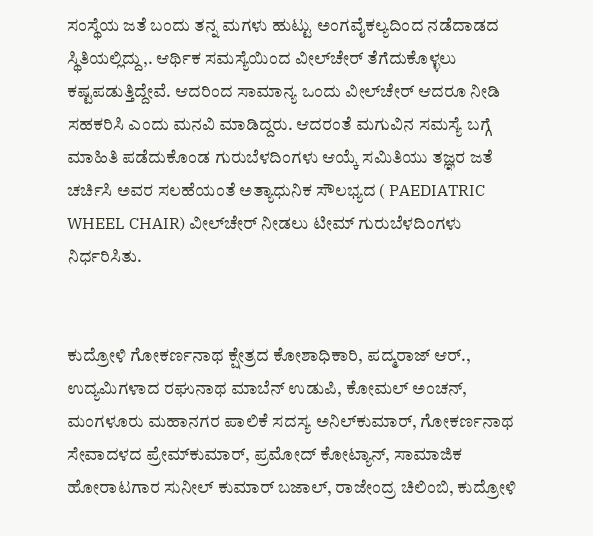ಸಂಸ್ಥೆಯ ಜತೆ ಬಂದು ತನ್ನ ಮಗಳು ಹುಟ್ಟು ಅಂಗವೈಕಲ್ಯದಿಂದ ನಡೆದಾಡದ ಸ್ಥಿತಿಯಲ್ಲಿದ್ದು,. ಆರ್ಥಿಕ ಸಮಸ್ಯೆಯಿಂದ ವೀಲ್‌ಚೇರ್ ತೆಗೆದುಕೊಳ್ಳಲು ಕಷ್ಟಪಡುತ್ತಿದ್ದೇವೆ. ಆದರಿಂದ ಸಾಮಾನ್ಯ ಒಂದು ವೀಲ್‌ಚೇರ್ ಆದರೂ ನೀಡಿ ಸಹಕರಿಸಿ ಎಂದು ಮನವಿ ಮಾಡಿದ್ದರು. ಆದರಂತೆ ಮಗುವಿನ ಸಮಸ್ಯೆ ಬಗ್ಗೆ ಮಾಹಿತಿ ಪಡೆದುಕೊಂಡ ಗುರುಬೆಳದಿಂಗಳು ಆಯ್ಕೆ ಸಮಿತಿಯು ತಜ್ಞರ ಜತೆ ಚರ್ಚಿಸಿ ಅವರ ಸಲಹೆಯಂತೆ ಅತ್ಯಾಧುನಿಕ ಸೌಲಭ್ಯದ ( PAEDIATRIC WHEEL CHAIR) ವೀಲ್‌ಚೇರ್ ನೀಡಲು ಟೀಮ್ ಗುರುಬೆಳದಿಂಗಳು ನಿರ್ಧರಿಸಿತು.


ಕುದ್ರೋಳಿ ಗೋಕರ್ಣನಾಥ ಕ್ಷೇತ್ರದ ಕೋಶಾಧಿಕಾರಿ, ಪದ್ಮರಾಜ್ ಆರ್., ಉದ್ಯಮಿಗಳಾದ ರಘುನಾಥ ಮಾಬೆನ್ ಉಡುಪಿ, ಕೋಮಲ್ ಅಂಚನ್, ಮಂಗಳೂರು ಮಹಾನಗರ ಪಾಲಿಕೆ ಸದಸ್ಯ ಅನಿಲ್‌ಕುಮಾರ್, ಗೋಕರ್ಣನಾಥ ಸೇವಾದಳದ ಪ್ರೇಮ್‌ಕುಮಾರ್, ಪ್ರಮೋದ್ ಕೋಟ್ಯಾನ್, ಸಾಮಾಜಿಕ ಹೋರಾಟಗಾರ ಸುನೀಲ್ ಕುಮಾರ್ ಬಜಾಲ್, ರಾಜೇಂದ್ರ ಚಿಲಿಂಬಿ, ಕುದ್ರೋಳಿ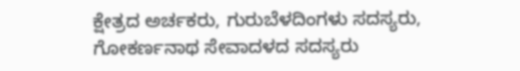ಕ್ಷೇತ್ರದ ಅರ್ಚಕರು, ಗುರುಬೆಳದಿಂಗಳು ಸದಸ್ಯರು, ಗೋಕರ್ಣನಾಥ ಸೇವಾದಳದ ಸದಸ್ಯರು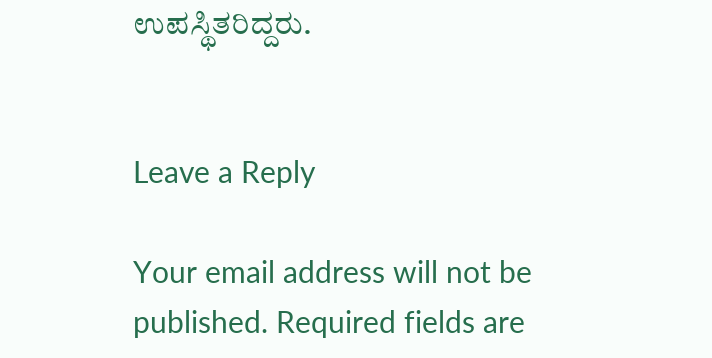ಉಪಸ್ಥಿತರಿದ್ದರು.


Leave a Reply

Your email address will not be published. Required fields are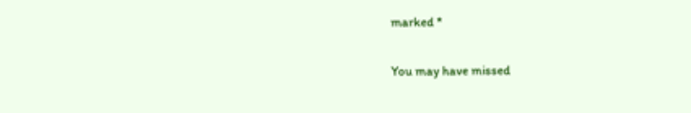marked *

You may have missed